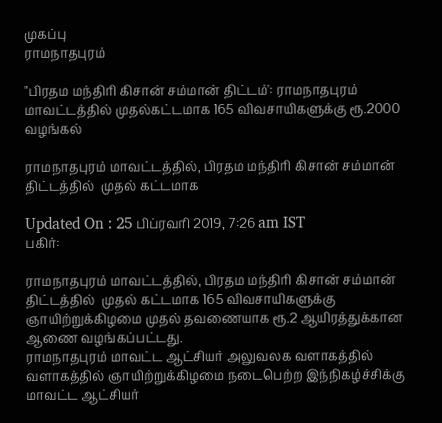முகப்பு
ராமநாதபுரம்

"பிரதம மந்திரி கிசான் சம்மான் திட்டம்': ராமநாதபுரம் மாவட்டத்தில் முதல்கட்டமாக 165 விவசாயிகளுக்கு ரூ.2000 வழங்கல்

ராமநாதபுரம் மாவட்டத்தில், பிரதம மந்திரி கிசான் சம்மான் திட்டத்தில்  முதல் கட்டமாக

Updated On : 25 பிப்ரவரி 2019, 7:26 am IST
பகிர்:

ராமநாதபுரம் மாவட்டத்தில், பிரதம மந்திரி கிசான் சம்மான் திட்டத்தில்  முதல் கட்டமாக 165 விவசாயிகளுக்கு ஞாயிற்றுக்கிழமை முதல் தவணையாக ரூ.2 ஆயிரத்துக்கான ஆணை வழங்கப்பட்டது.
ராமநாதபுரம் மாவட்ட ஆட்சியர் அலுவலக வளாகத்தில் வளாகத்தில் ஞாயிற்றுக்கிழமை நடைபெற்ற இந்நிகழ்ச்சிக்கு மாவட்ட ஆட்சியர்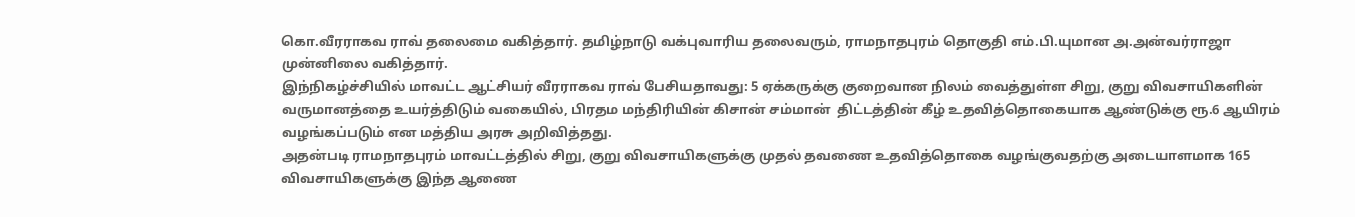கொ.வீரராகவ ராவ் தலைமை வகித்தார். தமிழ்நாடு வக்புவாரிய தலைவரும், ராமநாதபுரம் தொகுதி எம்.பி.யுமான அ.அன்வர்ராஜா முன்னிலை வகித்தார்.
இந்நிகழ்ச்சியில் மாவட்ட ஆட்சியர் வீரராகவ ராவ் பேசியதாவது: 5 ஏக்கருக்கு குறைவான நிலம் வைத்துள்ள சிறு, குறு விவசாயிகளின் வருமானத்தை உயர்த்திடும் வகையில், பிரதம மந்திரியின் கிசான் சம்மான்  திட்டத்தின் கீழ் உதவித்தொகையாக ஆண்டுக்கு ரூ.6 ஆயிரம் வழங்கப்படும் என மத்திய அரசு அறிவித்தது.
அதன்படி ராமநாதபுரம் மாவட்டத்தில் சிறு, குறு விவசாயிகளுக்கு முதல் தவணை உதவித்தொகை வழங்குவதற்கு அடையாளமாக 165 விவசாயிகளுக்கு இந்த ஆணை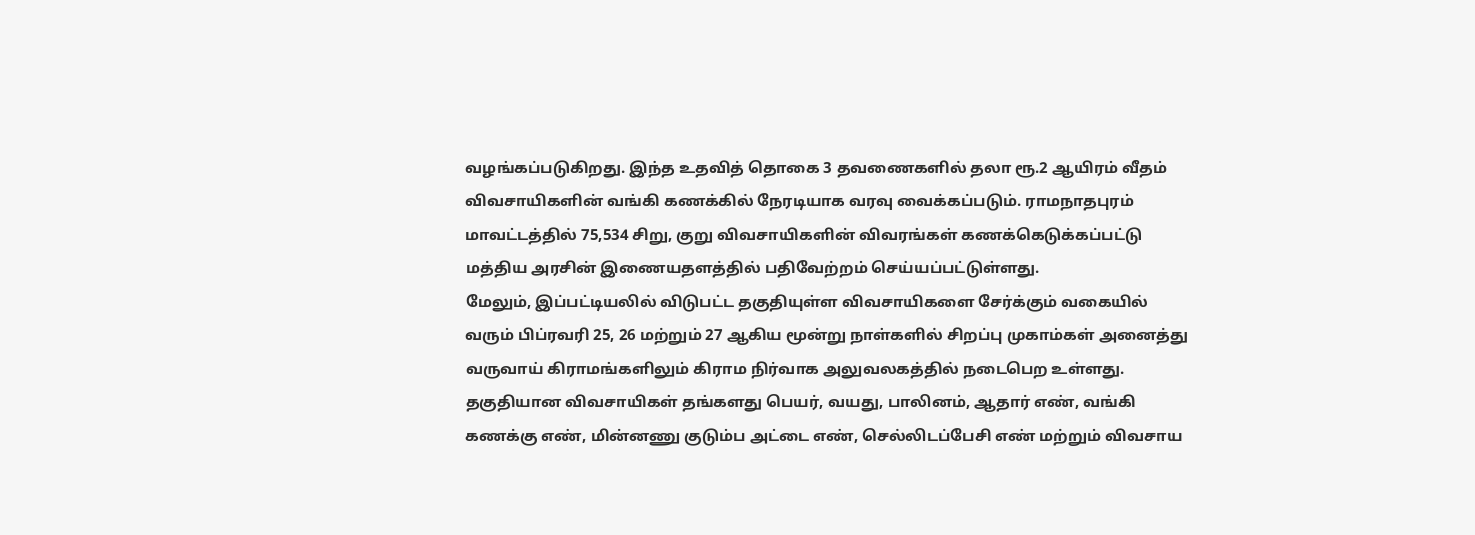வழங்கப்படுகிறது. இந்த உதவித் தொகை 3 தவணைகளில் தலா ரூ.2 ஆயிரம் வீதம் விவசாயிகளின் வங்கி கணக்கில் நேரடியாக வரவு வைக்கப்படும். ராமநாதபுரம் மாவட்டத்தில் 75,534 சிறு, குறு விவசாயிகளின் விவரங்கள் கணக்கெடுக்கப்பட்டு மத்திய அரசின் இணையதளத்தில் பதிவேற்றம் செய்யப்பட்டுள்ளது.
மேலும், இப்பட்டியலில் விடுபட்ட தகுதியுள்ள விவசாயிகளை சேர்க்கும் வகையில் வரும் பிப்ரவரி 25, 26 மற்றும் 27 ஆகிய மூன்று நாள்களில் சிறப்பு முகாம்கள் அனைத்து வருவாய் கிராமங்களிலும் கிராம நிர்வாக அலுவலகத்தில் நடைபெற உள்ளது.
தகுதியான விவசாயிகள் தங்களது பெயர், வயது, பாலினம், ஆதார் எண், வங்கி கணக்கு எண், மின்னணு குடும்ப அட்டை எண், செல்லிடப்பேசி எண் மற்றும் விவசாய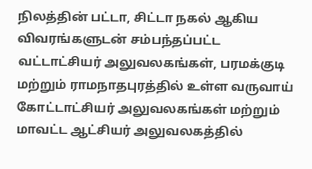நிலத்தின் பட்டா, சிட்டா நகல் ஆகிய விவரங்களுடன் சம்பந்தப்பட்ட வட்டாட்சியர் அலுவலகங்கள், பரமக்குடி மற்றும் ராமநாதபுரத்தில் உள்ள வருவாய் கோட்டாட்சியர் அலுவலகங்கள் மற்றும் மாவட்ட ஆட்சியர் அலுவலகத்தில்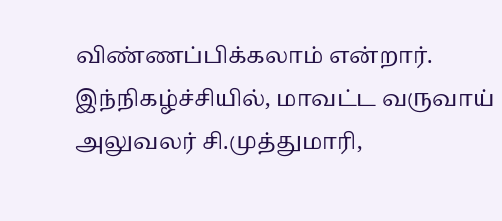விண்ணப்பிக்கலாம் என்றார்.
இந்நிகழ்ச்சியில், மாவட்ட வருவாய் அலுவலர் சி.முத்துமாரி,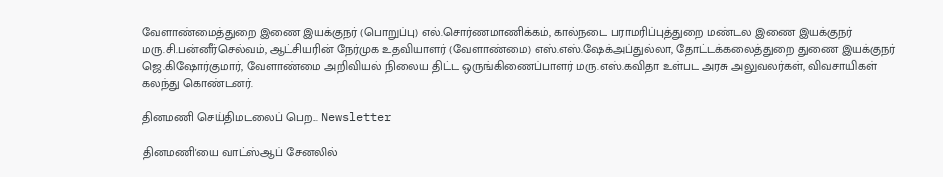வேளாண்மைத்துறை இணை இயக்குநர் (பொறுப்பு) எல்.சொர்ணமாணிக்கம், கால்நடை பராமரிப்புத்துறை மண்டல இணை இயக்குநர் மரு.சி.பன்னீர்செல்வம், ஆட்சியரின் நேர்முக உதவியாளர் (வேளாண்மை) எஸ்.எஸ்.ஷேக்அப்துல்லா, தோட்டக்கலைத்துறை துணை இயக்குநர் ஜெ.கிஷோர்குமார், வேளாண்மை அறிவியல் நிலைய திட்ட ஒருங்கிணைப்பாளர் மரு.எஸ்.கவிதா உள்பட அரசு அலுவலர்கள், விவசாயிகள் கலந்து கொண்டனர்.

தினமணி செய்திமடலைப் பெற... Newsletter

தினமணி'யை வாட்ஸ்ஆப் சேனலில்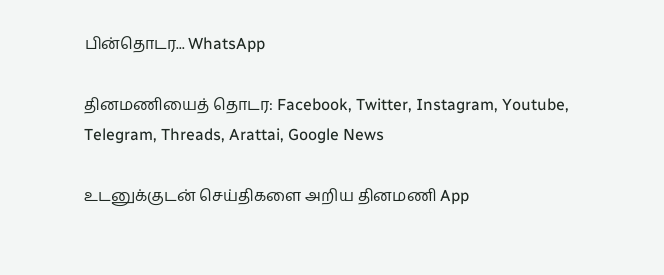பின்தொடர... WhatsApp

தினமணியைத் தொடர: Facebook, Twitter, Instagram, Youtube, Telegram, Threads, Arattai, Google News

உடனுக்குடன் செய்திகளை அறிய தினமணி App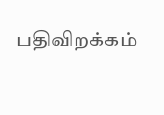பதிவிறக்கம்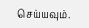செய்யவும்.